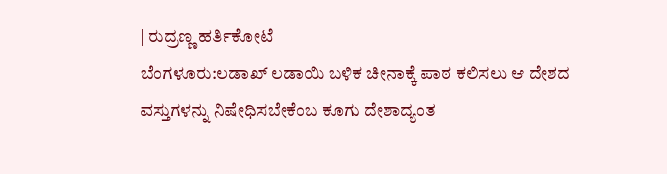| ರುದ್ರಣ್ಣ ಹರ್ತಿಕೋಟೆ
ಬೆಂಗಳೂರು:ಲಡಾಖ್ ಲಡಾಯಿ ಬಳಿಕ ಚೀನಾಕ್ಕೆ ಪಾಠ ಕಲಿಸಲು ಆ ದೇಶದ ವಸ್ತುಗಳನ್ನು ನಿಷೇಧಿಸಬೇಕೆಂಬ ಕೂಗು ದೇಶಾದ್ಯಂತ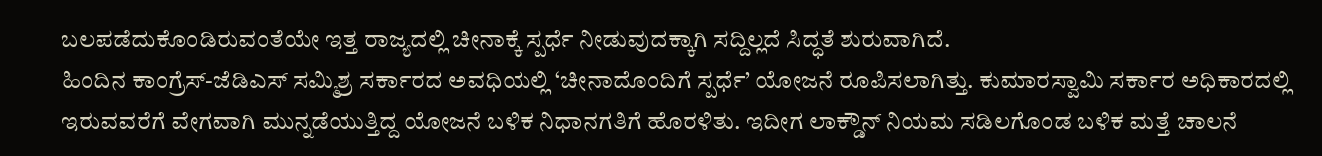ಬಲಪಡೆದುಕೊಂಡಿರುವಂತೆಯೇ ಇತ್ತ ರಾಜ್ಯದಲ್ಲಿ ಚೀನಾಕ್ಕೆ ಸ್ಪರ್ಧೆ ನೀಡುವುದಕ್ಕಾಗಿ ಸದ್ದಿಲ್ಲದೆ ಸಿದ್ಧತೆ ಶುರುವಾಗಿದೆ.
ಹಿಂದಿನ ಕಾಂಗ್ರೆಸ್-ಜೆಡಿಎಸ್ ಸಮ್ಮಿಶ್ರ ಸರ್ಕಾರದ ಅವಧಿಯಲ್ಲಿ ‘ಚೀನಾದೊಂದಿಗೆ ಸ್ಪರ್ಧೆ’ ಯೋಜನೆ ರೂಪಿಸಲಾಗಿತ್ತು. ಕುಮಾರಸ್ವಾಮಿ ಸರ್ಕಾರ ಅಧಿಕಾರದಲ್ಲಿ ಇರುವವರೆಗೆ ವೇಗವಾಗಿ ಮುನ್ನಡೆಯುತ್ತಿದ್ದ ಯೋಜನೆ ಬಳಿಕ ನಿಧಾನಗತಿಗೆ ಹೊರಳಿತು. ಇದೀಗ ಲಾಕ್ಡೌನ್ ನಿಯಮ ಸಡಿಲಗೊಂಡ ಬಳಿಕ ಮತ್ತೆ ಚಾಲನೆ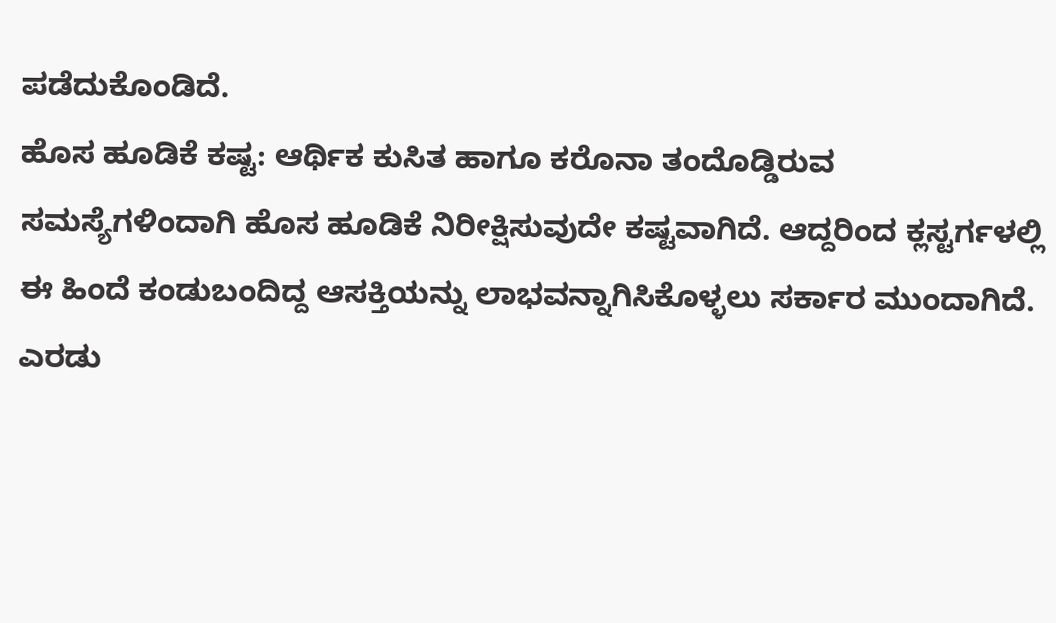ಪಡೆದುಕೊಂಡಿದೆ.
ಹೊಸ ಹೂಡಿಕೆ ಕಷ್ಟ: ಆರ್ಥಿಕ ಕುಸಿತ ಹಾಗೂ ಕರೊನಾ ತಂದೊಡ್ಡಿರುವ ಸಮಸ್ಯೆಗಳಿಂದಾಗಿ ಹೊಸ ಹೂಡಿಕೆ ನಿರೀಕ್ಷಿಸುವುದೇ ಕಷ್ಟವಾಗಿದೆ. ಆದ್ದರಿಂದ ಕ್ಲಸ್ಟರ್ಗಳಲ್ಲಿ ಈ ಹಿಂದೆ ಕಂಡುಬಂದಿದ್ದ ಆಸಕ್ತಿಯನ್ನು ಲಾಭವನ್ನಾಗಿಸಿಕೊಳ್ಳಲು ಸರ್ಕಾರ ಮುಂದಾಗಿದೆ.
ಎರಡು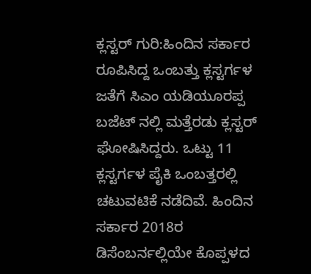ಕ್ಲಸ್ಟರ್ ಗುರಿ:ಹಿಂದಿನ ಸರ್ಕಾರ ರೂಪಿಸಿದ್ದ ಒಂಬತ್ತು ಕ್ಲಸ್ಟರ್ಗಳ ಜತೆಗೆ ಸಿಎಂ ಯಡಿಯೂರಪ್ಪ ಬಜೆಟ್ ನಲ್ಲಿ ಮತ್ತೆರಡು ಕ್ಲಸ್ಟರ್ ಘೋಷಿಸಿದ್ದರು. ಒಟ್ಟು 11 ಕ್ಲಸ್ಟರ್ಗಳ ಪೈಕಿ ಒಂಬತ್ತರಲ್ಲಿ ಚಟುವಟಿಕೆ ನಡೆದಿವೆ. ಹಿಂದಿನ ಸರ್ಕಾರ 2018ರ ಡಿಸೆಂಬರ್ನಲ್ಲಿಯೇ ಕೊಪ್ಪಳದ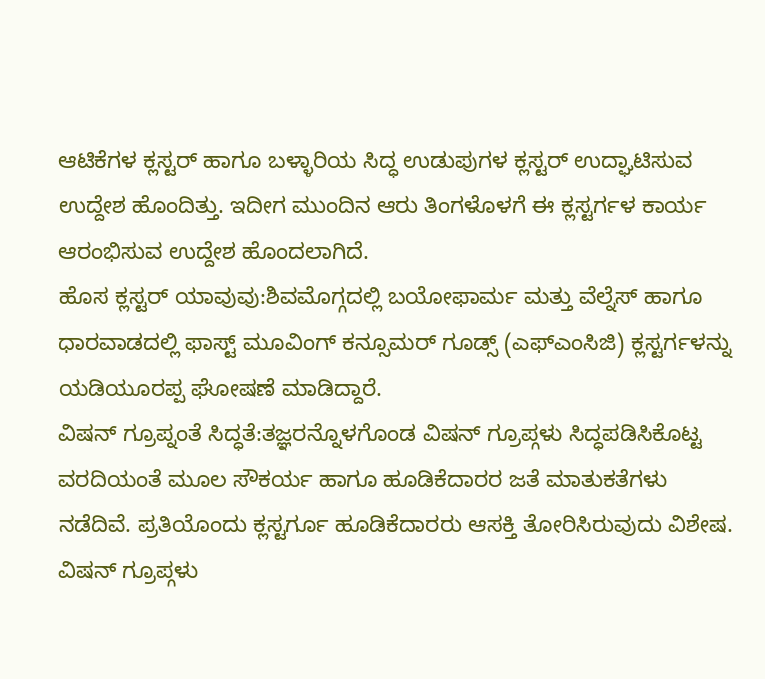ಆಟಿಕೆಗಳ ಕ್ಲಸ್ಟರ್ ಹಾಗೂ ಬಳ್ಳಾರಿಯ ಸಿದ್ಧ ಉಡುಪುಗಳ ಕ್ಲಸ್ಟರ್ ಉದ್ಘಾಟಿಸುವ ಉದ್ದೇಶ ಹೊಂದಿತ್ತು. ಇದೀಗ ಮುಂದಿನ ಆರು ತಿಂಗಳೊಳಗೆ ಈ ಕ್ಲಸ್ಟರ್ಗಳ ಕಾರ್ಯ ಆರಂಭಿಸುವ ಉದ್ದೇಶ ಹೊಂದಲಾಗಿದೆ.
ಹೊಸ ಕ್ಲಸ್ಟರ್ ಯಾವುವು:ಶಿವಮೊಗ್ಗದಲ್ಲಿ ಬಯೋಫಾರ್ಮ ಮತ್ತು ವೆಲ್ನೆಸ್ ಹಾಗೂ ಧಾರವಾಡದಲ್ಲಿ ಫಾಸ್ಟ್ ಮೂವಿಂಗ್ ಕನ್ಸೂಮರ್ ಗೂಡ್ಸ್ (ಎಫ್ಎಂಸಿಜಿ) ಕ್ಲಸ್ಟರ್ಗಳನ್ನು ಯಡಿಯೂರಪ್ಪ ಘೋಷಣೆ ಮಾಡಿದ್ದಾರೆ.
ವಿಷನ್ ಗ್ರೂಪ್ನಂತೆ ಸಿದ್ಧತೆ:ತಜ್ಞರನ್ನೊಳಗೊಂಡ ವಿಷನ್ ಗ್ರೂಪ್ಗಳು ಸಿದ್ಧಪಡಿಸಿಕೊಟ್ಟ ವರದಿಯಂತೆ ಮೂಲ ಸೌಕರ್ಯ ಹಾಗೂ ಹೂಡಿಕೆದಾರರ ಜತೆ ಮಾತುಕತೆಗಳು ನಡೆದಿವೆ. ಪ್ರತಿಯೊಂದು ಕ್ಲಸ್ಟರ್ಗೂ ಹೂಡಿಕೆದಾರರು ಆಸಕ್ತಿ ತೋರಿಸಿರುವುದು ವಿಶೇಷ. ವಿಷನ್ ಗ್ರೂಪ್ಗಳು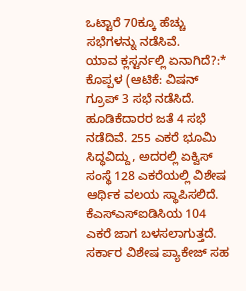ಒಟ್ಟಾರೆ 70ಕ್ಕೂ ಹೆಚ್ಚು ಸಭೆಗಳನ್ನು ನಡೆಸಿವೆ.
ಯಾವ ಕ್ಲಸ್ಟರ್ನಲ್ಲಿ ಏನಾಗಿದೆ?:* ಕೊಪ್ಪಳ (ಆಟಿಕೆ: ವಿಷನ್ ಗ್ರೂಪ್ 3 ಸಭೆ ನಡೆಸಿದೆ. ಹೂಡಿಕೆದಾರರ ಜತೆ 4 ಸಭೆ ನಡೆದಿವೆ. 255 ಎಕರೆ ಭೂಮಿ ಸಿದ್ಧವಿದ್ದು, ಅದರಲ್ಲಿ ಏಕ್ವಿಸ್ ಸಂಸ್ಥೆ 128 ಎಕರೆಯಲ್ಲಿ ವಿಶೇಷ ಆರ್ಥಿಕ ವಲಯ ಸ್ಥಾಪಿಸಲಿದೆ. ಕೆಎಸ್ಎಸ್ಐಡಿಸಿಯ 104 ಎಕರೆ ಜಾಗ ಬಳಸಲಾಗುತ್ತದೆ. ಸರ್ಕಾರ ವಿಶೇಷ ಪ್ಯಾಕೇಜ್ ಸಹ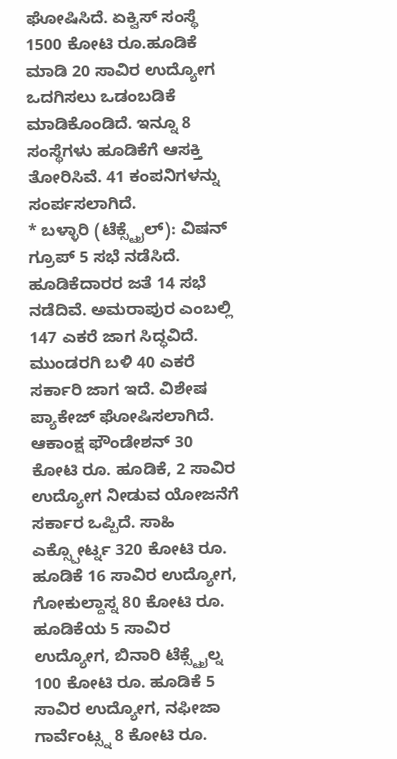ಘೋಷಿಸಿದೆ. ಏಕ್ವಿಸ್ ಸಂಸ್ಥೆ 1500 ಕೋಟಿ ರೂ.ಹೂಡಿಕೆ ಮಾಡಿ 20 ಸಾವಿರ ಉದ್ಯೋಗ ಒದಗಿಸಲು ಒಡಂಬಡಿಕೆ ಮಾಡಿಕೊಂಡಿದೆ. ಇನ್ನೂ 8 ಸಂಸ್ಥೆಗಳು ಹೂಡಿಕೆಗೆ ಆಸಕ್ತಿ ತೋರಿಸಿವೆ. 41 ಕಂಪನಿಗಳನ್ನು ಸಂರ್ಪಸಲಾಗಿದೆ.
* ಬಳ್ಳಾರಿ (ಟೆಕ್ಸ್ಟೈಲ್): ವಿಷನ್ ಗ್ರೂಪ್ 5 ಸಭೆ ನಡೆಸಿದೆ. ಹೂಡಿಕೆದಾರರ ಜತೆ 14 ಸಭೆ ನಡೆದಿವೆ. ಅಮರಾಪುರ ಎಂಬಲ್ಲಿ 147 ಎಕರೆ ಜಾಗ ಸಿದ್ಧವಿದೆ. ಮುಂಡರಗಿ ಬಳಿ 40 ಎಕರೆ ಸರ್ಕಾರಿ ಜಾಗ ಇದೆ. ವಿಶೇಷ ಪ್ಯಾಕೇಜ್ ಘೋಷಿಸಲಾಗಿದೆ. ಆಕಾಂಕ್ಷ ಫೌಂಡೇಶನ್ 30 ಕೋಟಿ ರೂ. ಹೂಡಿಕೆ, 2 ಸಾವಿರ ಉದ್ಯೋಗ ನೀಡುವ ಯೋಜನೆಗೆ ಸರ್ಕಾರ ಒಪ್ಪಿದೆ. ಸಾಹಿ ಎಕ್ಸ್ಪೋರ್ಟ್ನ 320 ಕೋಟಿ ರೂ. ಹೂಡಿಕೆ 16 ಸಾವಿರ ಉದ್ಯೋಗ, ಗೋಕುಲ್ದಾಸ್ನ 80 ಕೋಟಿ ರೂ. ಹೂಡಿಕೆಯ 5 ಸಾವಿರ ಉದ್ಯೋಗ, ಬಿನಾರಿ ಟೆಕ್ಸ್ಟೈಲ್ನ 100 ಕೋಟಿ ರೂ. ಹೂಡಿಕೆ 5 ಸಾವಿರ ಉದ್ಯೋಗ, ನಫೀಜಾ ಗಾರ್ವೆಂಟ್ಸ್ನ 8 ಕೋಟಿ ರೂ.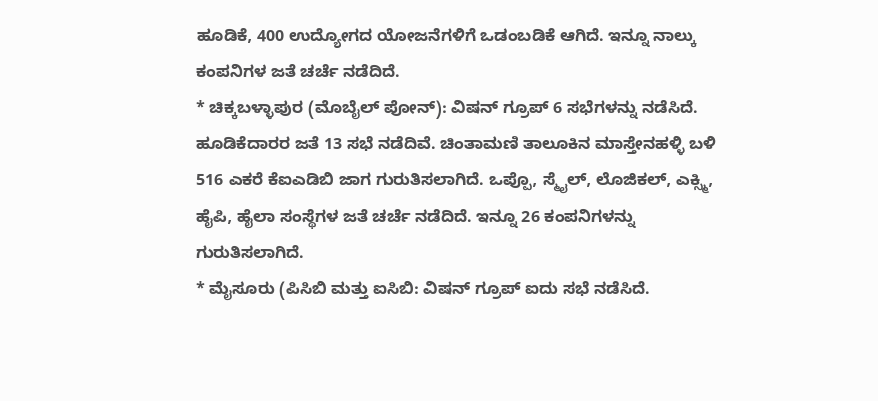ಹೂಡಿಕೆ, 400 ಉದ್ಯೋಗದ ಯೋಜನೆಗಳಿಗೆ ಒಡಂಬಡಿಕೆ ಆಗಿದೆ. ಇನ್ನೂ ನಾಲ್ಕು ಕಂಪನಿಗಳ ಜತೆ ಚರ್ಚೆ ನಡೆದಿದೆ.
* ಚಿಕ್ಕಬಳ್ಳಾಪುರ (ಮೊಬೈಲ್ ಪೋನ್): ವಿಷನ್ ಗ್ರೂಪ್ 6 ಸಭೆಗಳನ್ನು ನಡೆಸಿದೆ. ಹೂಡಿಕೆದಾರರ ಜತೆ 13 ಸಭೆ ನಡೆದಿವೆ. ಚಿಂತಾಮಣಿ ತಾಲೂಕಿನ ಮಾಸ್ತೇನಹಳ್ಳಿ ಬಳಿ 516 ಎಕರೆ ಕೆಐಎಡಿಬಿ ಜಾಗ ಗುರುತಿಸಲಾಗಿದೆ. ಒಪ್ಪೊ, ಸ್ಮೈಲ್, ಲೊಜಿಕಲ್, ಎಕ್ಸ್ಮಿ, ಹೈಪಿ, ಹೈಲಾ ಸಂಸ್ಥೆಗಳ ಜತೆ ಚರ್ಚೆ ನಡೆದಿದೆ. ಇನ್ನೂ 26 ಕಂಪನಿಗಳನ್ನು ಗುರುತಿಸಲಾಗಿದೆ.
* ಮೈಸೂರು (ಪಿಸಿಬಿ ಮತ್ತು ಐಸಿಬಿ: ವಿಷನ್ ಗ್ರೂಪ್ ಐದು ಸಭೆ ನಡೆಸಿದೆ.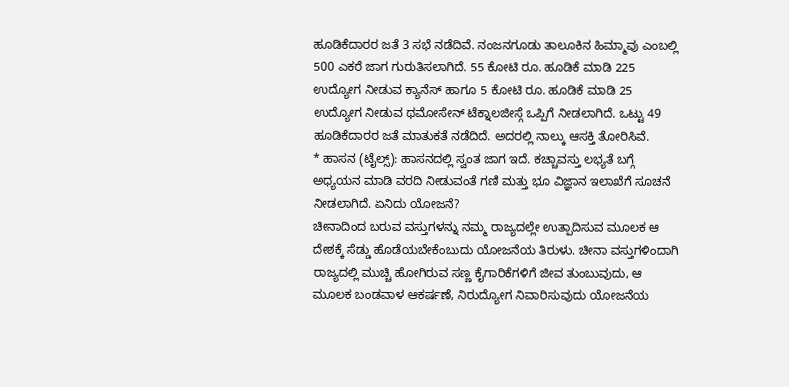ಹೂಡಿಕೆದಾರರ ಜತೆ 3 ಸಭೆ ನಡೆದಿವೆ. ನಂಜನಗೂಡು ತಾಲೂಕಿನ ಹಿಮ್ಮಾವು ಎಂಬಲ್ಲಿ 500 ಎಕರೆ ಜಾಗ ಗುರುತಿಸಲಾಗಿದೆ. 55 ಕೋಟಿ ರೂ. ಹೂಡಿಕೆ ಮಾಡಿ 225 ಉದ್ಯೋಗ ನೀಡುವ ಕ್ಯಾನೆಸ್ ಹಾಗೂ 5 ಕೋಟಿ ರೂ. ಹೂಡಿಕೆ ಮಾಡಿ 25 ಉದ್ಯೋಗ ನೀಡುವ ಥಮೋಸೇನ್ ಟೆಕ್ನಾಲಜೀಸ್ಗೆ ಒಪ್ಪಿಗೆ ನೀಡಲಾಗಿದೆ. ಒಟ್ಟು 49 ಹೂಡಿಕೆದಾರರ ಜತೆ ಮಾತುಕತೆ ನಡೆದಿದೆ. ಅದರಲ್ಲಿ ನಾಲ್ಕು ಆಸಕ್ತಿ ತೋರಿಸಿವೆ.
* ಹಾಸನ (ಟೈಲ್ಸ್): ಹಾಸನದಲ್ಲಿ ಸ್ವಂತ ಜಾಗ ಇದೆ. ಕಚ್ಚಾವಸ್ತು ಲಭ್ಯತೆ ಬಗ್ಗೆ ಅಧ್ಯಯನ ಮಾಡಿ ವರದಿ ನೀಡುವಂತೆ ಗಣಿ ಮತ್ತು ಭೂ ವಿಜ್ಞಾನ ಇಲಾಖೆಗೆ ಸೂಚನೆ ನೀಡಲಾಗಿದೆ. ಏನಿದು ಯೋಜನೆ?
ಚೀನಾದಿಂದ ಬರುವ ವಸ್ತುಗಳನ್ನು ನಮ್ಮ ರಾಜ್ಯದಲ್ಲೇ ಉತ್ಪಾದಿಸುವ ಮೂಲಕ ಆ ದೇಶಕ್ಕೆ ಸೆಡ್ಡು ಹೊಡೆಯಬೇಕೆಂಬುದು ಯೋಜನೆಯ ತಿರುಳು. ಚೀನಾ ವಸ್ತುಗಳಿಂದಾಗಿ ರಾಜ್ಯದಲ್ಲಿ ಮುಚ್ಚಿ ಹೋಗಿರುವ ಸಣ್ಣ ಕೈಗಾರಿಕೆಗಳಿಗೆ ಜೀವ ತುಂಬುವುದು, ಆ ಮೂಲಕ ಬಂಡವಾಳ ಆಕರ್ಷಣೆ, ನಿರುದ್ಯೋಗ ನಿವಾರಿಸುವುದು ಯೋಜನೆಯ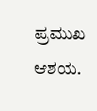ಪ್ರಮುಖ ಆಶಯ.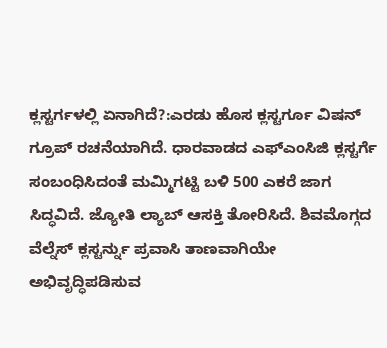ಕ್ಲಸ್ಟರ್ಗಳಲ್ಲಿ ಏನಾಗಿದೆ?:ಎರಡು ಹೊಸ ಕ್ಲಸ್ಟರ್ಗೂ ವಿಷನ್ ಗ್ರೂಪ್ ರಚನೆಯಾಗಿದೆ. ಧಾರವಾಡದ ಎಫ್ಎಂಸಿಜಿ ಕ್ಲಸ್ಟರ್ಗೆ ಸಂಬಂಧಿಸಿದಂತೆ ಮಮ್ಮಿಗಟ್ಟಿ ಬಳಿ 500 ಎಕರೆ ಜಾಗ ಸಿದ್ಧವಿದೆ. ಜ್ಯೋತಿ ಲ್ಯಾಬ್ ಆಸಕ್ತಿ ತೋರಿಸಿದೆ. ಶಿವಮೊಗ್ಗದ ವೆಲ್ನೆಸ್ ಕ್ಲಸ್ಟರ್ನ್ನು ಪ್ರವಾಸಿ ತಾಣವಾಗಿಯೇ ಅಭಿವೃದ್ಧಿಪಡಿಸುವ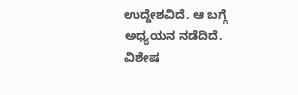ಉದ್ದೇಶವಿದೆ. ಆ ಬಗ್ಗೆ ಅಧ್ಯಯನ ನಡೆದಿದೆ.
ವಿಶೇಷ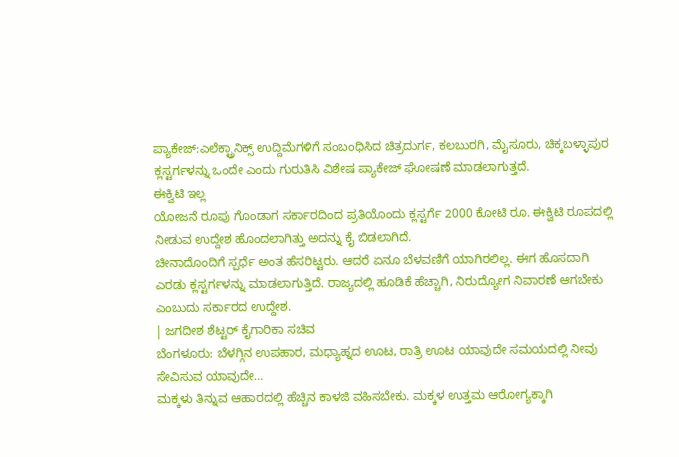ಪ್ಯಾಕೇಜ್:ಎಲೆಕ್ಟ್ರಾನಿಕ್ಸ್ ಉದ್ದಿಮೆಗಳಿಗೆ ಸಂಬಂಧಿಸಿದ ಚಿತ್ರದುರ್ಗ, ಕಲಬುರಗಿ, ಮೈಸೂರು, ಚಿಕ್ಕಬಳ್ಳಾಪುರ ಕ್ಲಸ್ಟರ್ಗಳನ್ನು ಒಂದೇ ಎಂದು ಗುರುತಿಸಿ ವಿಶೇಷ ಪ್ಯಾಕೇಜ್ ಘೋಷಣೆ ಮಾಡಲಾಗುತ್ತದೆ.
ಈಕ್ವಿಟಿ ಇಲ್ಲ
ಯೋಜನೆ ರೂಪು ಗೊಂಡಾಗ ಸರ್ಕಾರದಿಂದ ಪ್ರತಿಯೊಂದು ಕ್ಲಸ್ಟರ್ಗೆ 2000 ಕೋಟಿ ರೂ. ಈಕ್ವಿಟಿ ರೂಪದಲ್ಲಿ ನೀಡುವ ಉದ್ದೇಶ ಹೊಂದಲಾಗಿತ್ತು ಅದನ್ನು ಕೈ ಬಿಡಲಾಗಿದೆ.
ಚೀನಾದೊಂದಿಗೆ ಸ್ಪರ್ಧೆ ಅಂತ ಹೆಸರಿಟ್ಟರು. ಆದರೆ ಏನೂ ಬೆಳವಣಿಗೆ ಯಾಗಿರಲಿಲ್ಲ. ಈಗ ಹೊಸದಾಗಿ ಎರಡು ಕ್ಲಸ್ಟರ್ಗಳನ್ನು ಮಾಡಲಾಗುತ್ತಿದೆ. ರಾಜ್ಯದಲ್ಲಿ ಹೂಡಿಕೆ ಹೆಚ್ಚಾಗಿ, ನಿರುದ್ಯೋಗ ನಿವಾರಣೆ ಆಗಬೇಕು ಎಂಬುದು ಸರ್ಕಾರದ ಉದ್ದೇಶ.
| ಜಗದೀಶ ಶೆಟ್ಟರ್ ಕೈಗಾರಿಕಾ ಸಚಿವ
ಬೆಂಗಳೂರು: ಬೆಳಗ್ಗಿನ ಉಪಹಾರ, ಮಧ್ಯಾಹ್ನದ ಊಟ, ರಾತ್ರಿ ಊಟ ಯಾವುದೇ ಸಮಯದಲ್ಲಿ ನೀವು ಸೇವಿಸುವ ಯಾವುದೇ…
ಮಕ್ಕಳು ತಿನ್ನುವ ಆಹಾರದಲ್ಲಿ ಹೆಚ್ಚಿನ ಕಾಳಜಿ ವಹಿಸಬೇಕು. ಮಕ್ಕಳ ಉತ್ತಮ ಆರೋಗ್ಯಕ್ಕಾಗಿ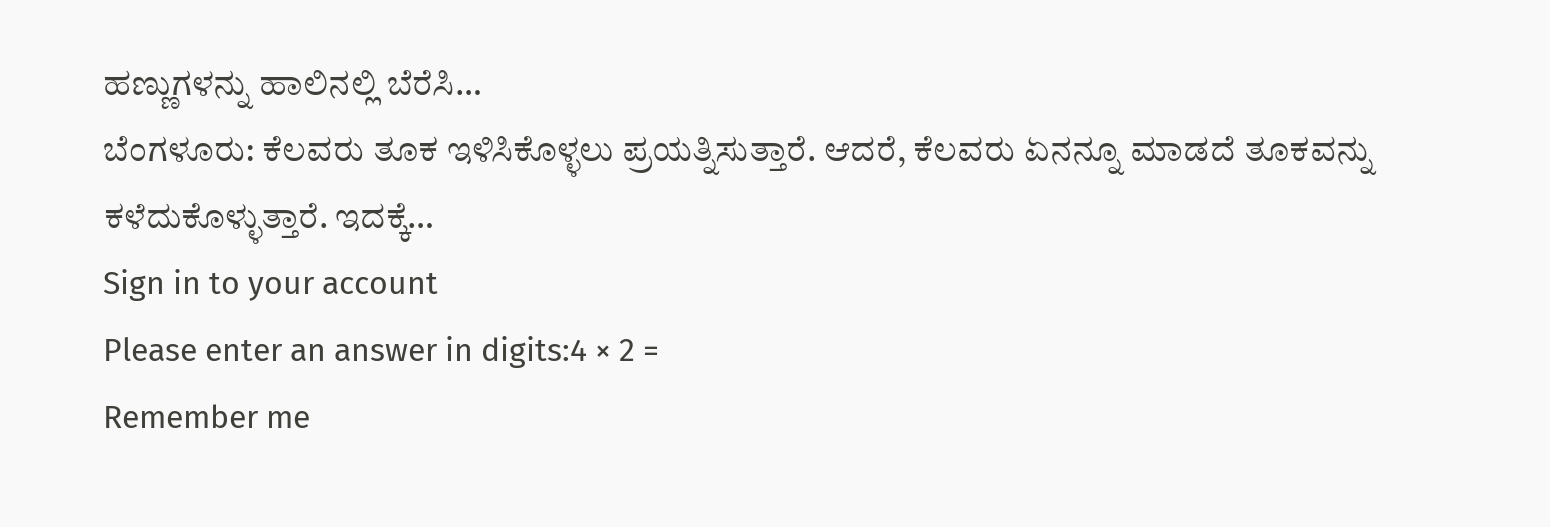ಹಣ್ಣುಗಳನ್ನು ಹಾಲಿನಲ್ಲಿ ಬೆರೆಸಿ…
ಬೆಂಗಳೂರು: ಕೆಲವರು ತೂಕ ಇಳಿಸಿಕೊಳ್ಳಲು ಪ್ರಯತ್ನಿಸುತ್ತಾರೆ. ಆದರೆ, ಕೆಲವರು ಏನನ್ನೂ ಮಾಡದೆ ತೂಕವನ್ನು ಕಳೆದುಕೊಳ್ಳುತ್ತಾರೆ. ಇದಕ್ಕೆ…
Sign in to your account
Please enter an answer in digits:4 × 2 =
Remember me